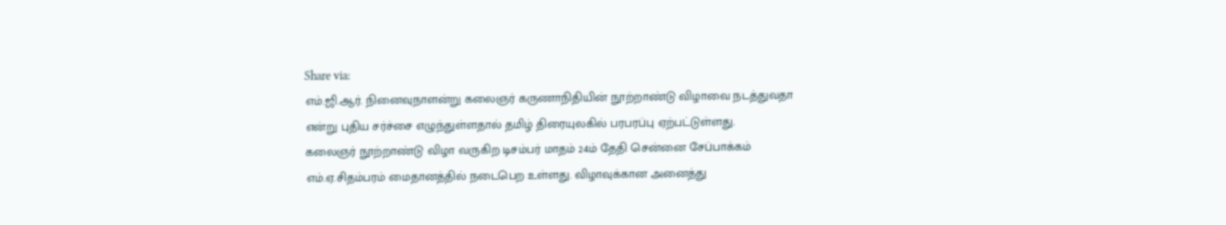Share via:
எம்.ஜி.ஆர். நினைவுநாளன்று கலைஞர் கருணாநிதியின் நூற்றாண்டு விழாவை நடத்துவதா என்று புதிய சர்ச்சை எழுந்துள்ளதால் தமிழ் திரையுலகில் பரபரப்பு ஏற்பட்டுள்ளது.
கலைஞர் நூற்றாண்டு விழா வருகிற டிசம்பர் மாதம் 24ம் தேதி சென்னை சேப்பாக்கம் எம்.ஏ.சிதம்பரம் மைதானத்தில் நடைபெற உள்ளது. விழாவுக்கான அனைத்து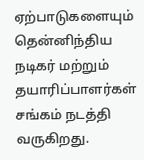ஏற்பாடுகளையும் தென்னிந்திய நடிகர் மற்றும் தயாரிப்பாளர்கள் சங்கம் நடத்தி வருகிறது.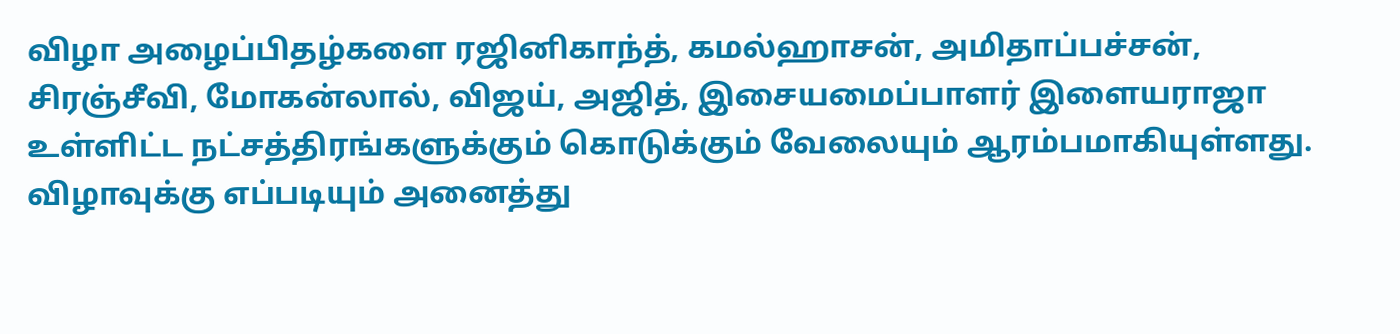விழா அழைப்பிதழ்களை ரஜினிகாந்த், கமல்ஹாசன், அமிதாப்பச்சன், சிரஞ்சீவி, மோகன்லால், விஜய், அஜித், இசையமைப்பாளர் இளையராஜா உள்ளிட்ட நட்சத்திரங்களுக்கும் கொடுக்கும் வேலையும் ஆரம்பமாகியுள்ளது. விழாவுக்கு எப்படியும் அனைத்து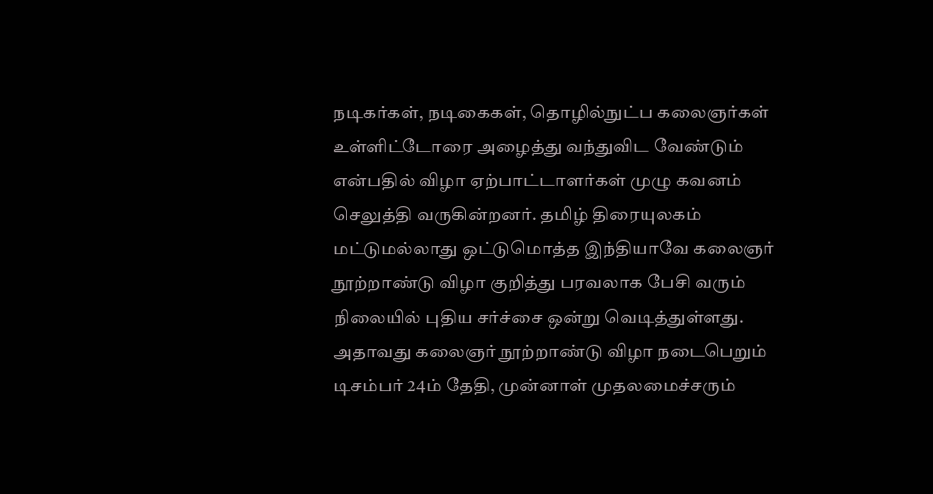நடிகர்கள், நடிகைகள், தொழில்நுட்ப கலைஞர்கள் உள்ளிட்டோரை அழைத்து வந்துவிட வேண்டும் என்பதில் விழா ஏற்பாட்டாளர்கள் முழு கவனம் செலுத்தி வருகின்றனர். தமிழ் திரையுலகம் மட்டுமல்லாது ஒட்டுமொத்த இந்தியாவே கலைஞர் நூற்றாண்டு விழா குறித்து பரவலாக பேசி வரும் நிலையில் புதிய சர்ச்சை ஒன்று வெடித்துள்ளது.
அதாவது கலைஞர் நூற்றாண்டு விழா நடைபெறும் டிசம்பர் 24ம் தேதி, முன்னாள் முதலமைச்சரும்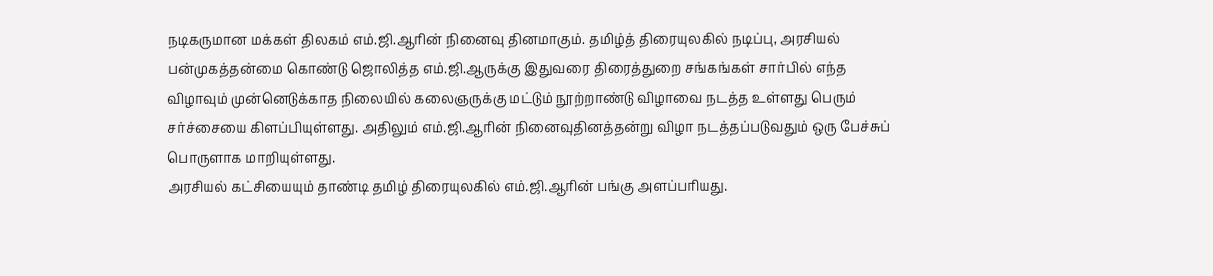நடிகருமான மக்கள் திலகம் எம்.ஜி.ஆரின் நினைவு தினமாகும். தமிழ்த் திரையுலகில் நடிப்பு, அரசியல் பன்முகத்தன்மை கொண்டு ஜொலித்த எம்.ஜி.ஆருக்கு இதுவரை திரைத்துறை சங்கங்கள் சார்பில் எந்த விழாவும் முன்னெடுக்காத நிலையில் கலைஞருக்கு மட்டும் நூற்றாண்டு விழாவை நடத்த உள்ளது பெரும் சர்ச்சையை கிளப்பியுள்ளது. அதிலும் எம்.ஜி.ஆரின் நினைவுதினத்தன்று விழா நடத்தப்படுவதும் ஒரு பேச்சுப் பொருளாக மாறியுள்ளது.
அரசியல் கட்சியையும் தாண்டி தமிழ் திரையுலகில் எம்.ஜி.ஆரின் பங்கு அளப்பரியது.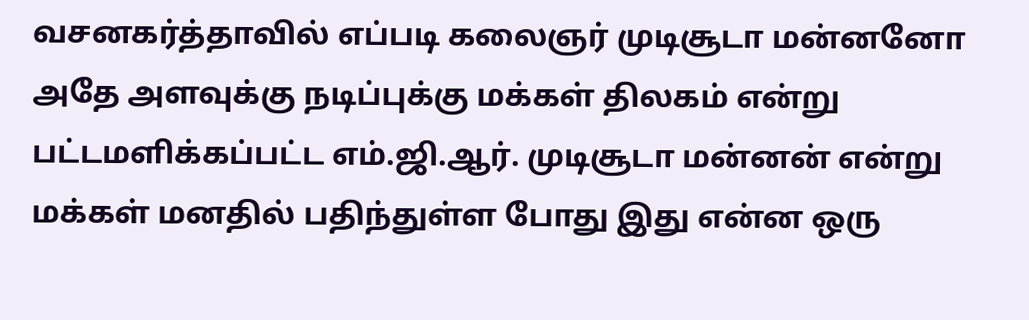வசனகர்த்தாவில் எப்படி கலைஞர் முடிசூடா மன்னனோ அதே அளவுக்கு நடிப்புக்கு மக்கள் திலகம் என்று பட்டமளிக்கப்பட்ட எம்.ஜி.ஆர். முடிசூடா மன்னன் என்று மக்கள் மனதில் பதிந்துள்ள போது இது என்ன ஒரு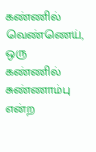கண்ணில் வெண்ணெய், ஒரு கண்ணில் சுண்ணாம்பு என்ற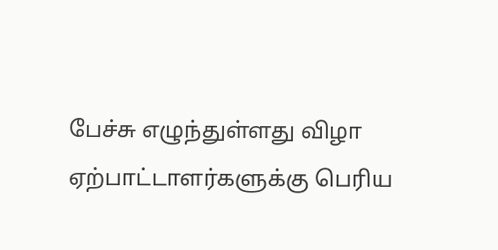பேச்சு எழுந்துள்ளது விழா ஏற்பாட்டாளர்களுக்கு பெரிய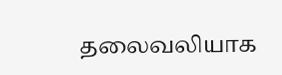தலைவலியாக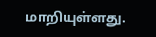மாறியுள்ளது.